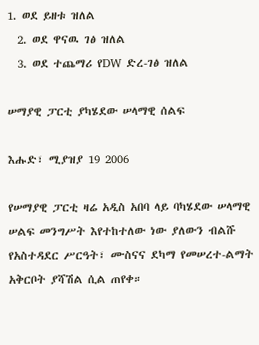1. ወደ ይዘቱ ዝለል
  2. ወደ ዋናዉ ገፅ ዝለል
  3. ወደ ተጨማሪ የDW ድረ-ገፅ ዝለል

ሠማያዊ ፓርቲ ያካሄደው ሠላማዊ ሰልፍ

እሑድ፣ ሚያዝያ 19 2006

የሠማያዊ ፓርቲ ዛሬ አዲስ አበባ ላይ ባካሄደው ሠላማዊ ሠልፍ መንግሥት እየተከተለው ነው ያለውን ብልሹ የአስተዳደር ሥርዓት፣ ሙስናና ደካማ የመሠረተ-ልማት አቅርቦት ያሻሽል ሲል ጠየቀ።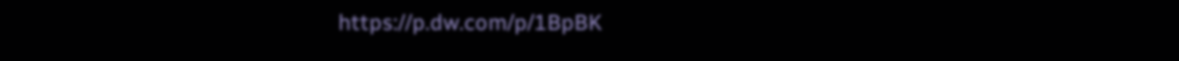https://p.dw.com/p/1BpBK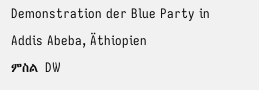Demonstration der Blue Party in Addis Abeba, Äthiopien
ምስል DW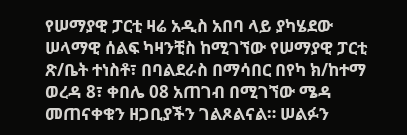የሠማያዊ ፓርቲ ዛሬ አዲስ አበባ ላይ ያካሄደው ሠላማዊ ሰልፍ ካዛንቺስ ከሚገኘው የሠማያዊ ፓርቲ ጽ/ቤት ተነስቶ፣ በባልደራስ በማሳበር በየካ ክ/ከተማ ወረዳ 8፣ ቀበሌ 08 አጠገብ በሚገኘው ሜዳ መጠናቀቁን ዘጋቢያችን ገልጾልናል። ሠልፉን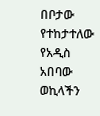በቦታው የተከታተለው የአዲስ አበባው ወኪላችን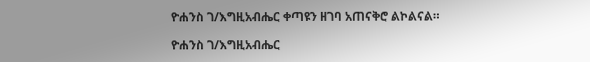ዮሐንስ ገ/እግዚአብሔር ቀጣዩን ዘገባ አጠናቅሮ ልኮልናል።

ዮሐንስ ገ/እግዚአብሔር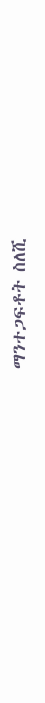ማንተጋፍቶት ስለሺ